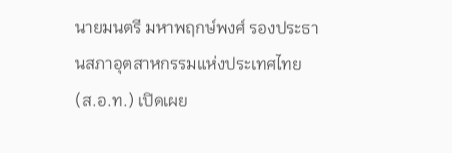นายมนตรี มหาพฤกษ์พงศ์ รองประธานสภาอุตสาหกรรมแห่งประเทศไทย (ส.อ.ท.) เปิดเผย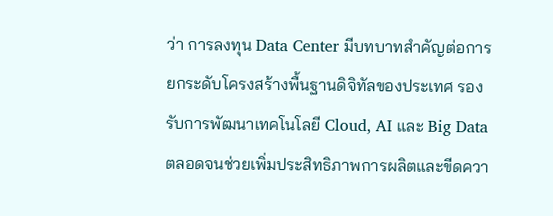ว่า การลงทุน Data Center มีบทบาทสำคัญต่อการยกระดับโครงสร้างพื้นฐานดิจิทัลของประเทศ รองรับการพัฒนาเทคโนโลยี Cloud, AI และ Big Data ตลอดจนช่วยเพิ่มประสิทธิภาพการผลิตและขีดควา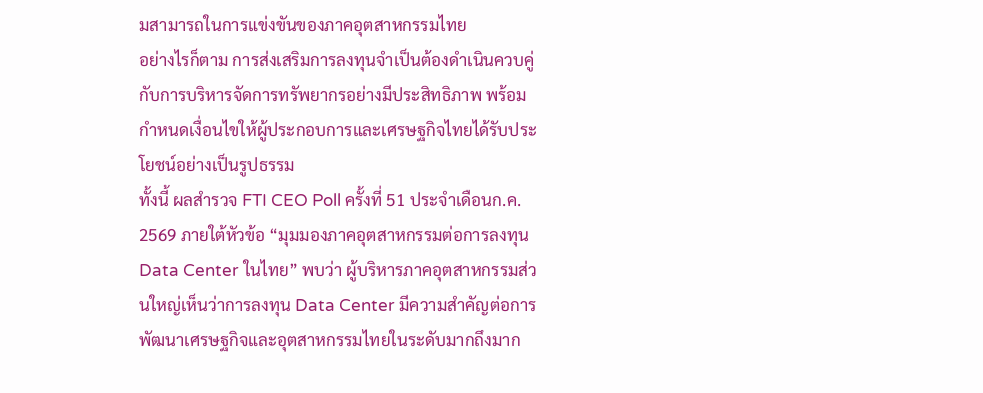มสามารถในการแข่งขันของภาคอุตสาหกรรมไทย
อย่างไรก็ตาม การส่งเสริมการลงทุนจำเป็นต้องดำเนินควบคู่กับการบริหารจัดการทรัพยากรอย่างมีประสิทธิภาพ พร้อมกำหนดเงื่อนไขให้ผู้ประกอบการและเศรษฐกิจไทยได้รับประโยชน์อย่างเป็นรูปธรรม
ทั้งนี้ ผลสำรวจ FTI CEO Poll ครั้งที่ 51 ประจำเดือนก.ค. 2569 ภายใต้หัวข้อ “มุมมองภาคอุตสาหกรรมต่อการลงทุน Data Center ในไทย” พบว่า ผู้บริหารภาคอุตสาหกรรมส่วนใหญ่เห็นว่าการลงทุน Data Center มีความสำคัญต่อการพัฒนาเศรษฐกิจและอุตสาหกรรมไทยในระดับมากถึงมาก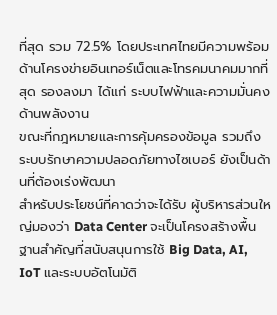ที่สุด รวม 72.5% โดยประเทศไทยมีความพร้อมด้านโครงข่ายอินเทอร์เน็ตและโทรคมนาคมมากที่สุด รองลงมา ได้แก่ ระบบไฟฟ้าและความมั่นคงด้านพลังงาน
ขณะที่กฎหมายและการคุ้มครองข้อมูล รวมถึงระบบรักษาความปลอดภัยทางไซเบอร์ ยังเป็นด้านที่ต้องเร่งพัฒนา
สำหรับประโยชน์ที่คาดว่าจะได้รับ ผู้บริหารส่วนใหญ่มองว่า Data Center จะเป็นโครงสร้างพื้นฐานสำคัญที่สนับสนุนการใช้ Big Data, AI, IoT และระบบอัตโนมัติ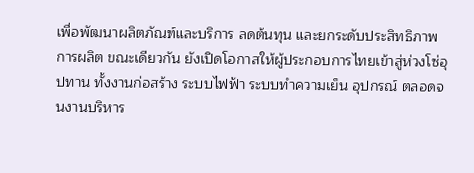เพื่อพัฒนาผลิตภัณฑ์และบริการ ลดต้นทุน และยกระดับประสิทธิภาพการผลิต ขณะเดียวกัน ยังเปิดโอกาสให้ผู้ประกอบการไทยเข้าสู่ห่วงโซ่อุปทาน ทั้งงานก่อสร้าง ระบบไฟฟ้า ระบบทำความเย็น อุปกรณ์ ตลอดจนงานบริหาร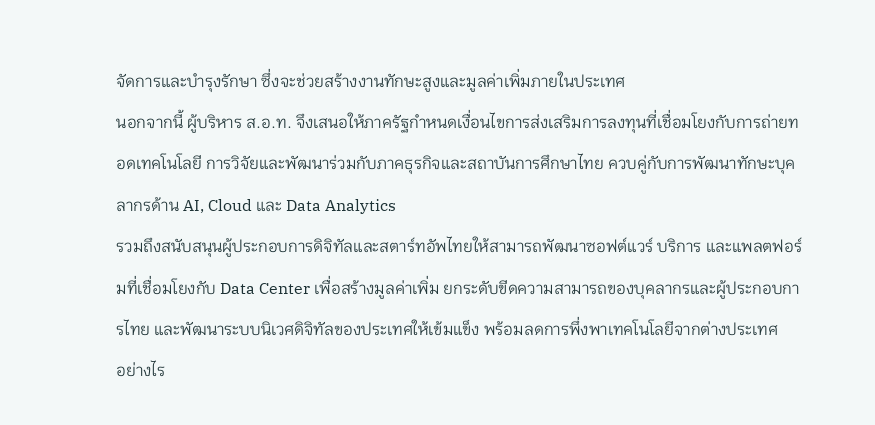จัดการและบำรุงรักษา ซึ่งจะช่วยสร้างงานทักษะสูงและมูลค่าเพิ่มภายในประเทศ
นอกจากนี้ ผู้บริหาร ส.อ.ท. จึงเสนอให้ภาครัฐกำหนดเงื่อนไขการส่งเสริมการลงทุนที่เชื่อมโยงกับการถ่ายทอดเทคโนโลยี การวิจัยและพัฒนาร่วมกับภาคธุรกิจและสถาบันการศึกษาไทย ควบคู่กับการพัฒนาทักษะบุคลากรด้าน AI, Cloud และ Data Analytics
รวมถึงสนับสนุนผู้ประกอบการดิจิทัลและสตาร์ทอัพไทยให้สามารถพัฒนาซอฟต์แวร์ บริการ และแพลตฟอร์มที่เชื่อมโยงกับ Data Center เพื่อสร้างมูลค่าเพิ่ม ยกระดับขีดความสามารถของบุคลากรและผู้ประกอบการไทย และพัฒนาระบบนิเวศดิจิทัลของประเทศให้เข้มแข็ง พร้อมลดการพึ่งพาเทคโนโลยีจากต่างประเทศ
อย่างไร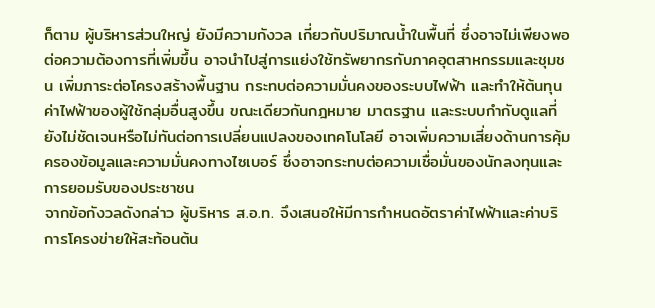ก็ตาม ผู้บริหารส่วนใหญ่ ยังมีความกังวล เกี่ยวกับปริมาณน้ำในพื้นที่ ซึ่งอาจไม่เพียงพอต่อความต้องการที่เพิ่มขึ้น อาจนำไปสู่การแย่งใช้ทรัพยากรกับภาคอุตสาหกรรมและชุมชน เพิ่มภาระต่อโครงสร้างพื้นฐาน กระทบต่อความมั่นคงของระบบไฟฟ้า และทำให้ต้นทุนค่าไฟฟ้าของผู้ใช้กลุ่มอื่นสูงขึ้น ขณะเดียวกันกฎหมาย มาตรฐาน และระบบกำกับดูแลที่ยังไม่ชัดเจนหรือไม่ทันต่อการเปลี่ยนแปลงของเทคโนโลยี อาจเพิ่มความเสี่ยงด้านการคุ้มครองข้อมูลและความมั่นคงทางไซเบอร์ ซึ่งอาจกระทบต่อความเชื่อมั่นของนักลงทุนและการยอมรับของประชาชน
จากข้อกังวลดังกล่าว ผู้บริหาร ส.อ.ท. จึงเสนอให้มีการกำหนดอัตราค่าไฟฟ้าและค่าบริการโครงข่ายให้สะท้อนต้น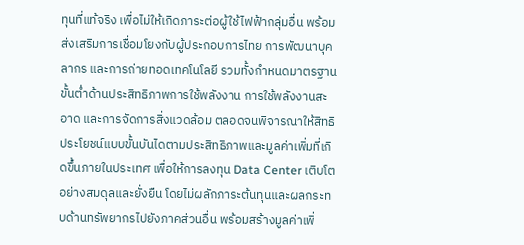ทุนที่แท้จริง เพื่อไม่ให้เกิดภาระต่อผู้ใช้ไฟฟ้ากลุ่มอื่น พร้อมส่งเสริมการเชื่อมโยงกับผู้ประกอบการไทย การพัฒนาบุคลากร และการถ่ายทอดเทคโนโลยี รวมทั้งกำหนดมาตรฐานขั้นต่ำด้านประสิทธิภาพการใช้พลังงาน การใช้พลังงานสะอาด และการจัดการสิ่งแวดล้อม ตลอดจนพิจารณาให้สิทธิประโยชน์แบบขั้นบันไดตามประสิทธิภาพและมูลค่าเพิ่มที่เกิดขึ้นภายในประเทศ เพื่อให้การลงทุน Data Center เติบโตอย่างสมดุลและยั่งยืน โดยไม่ผลักภาระต้นทุนและผลกระทบด้านทรัพยากรไปยังภาคส่วนอื่น พร้อมสร้างมูลค่าเพิ่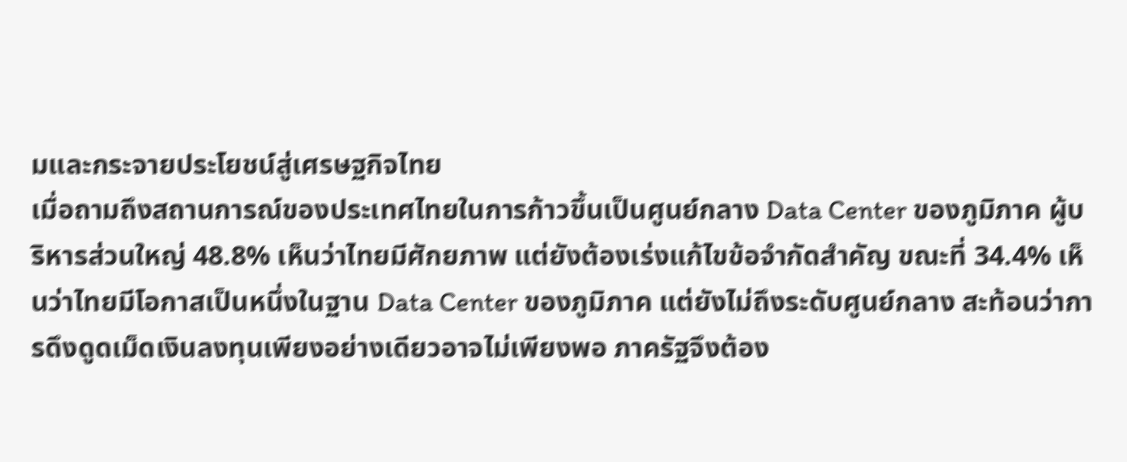มและกระจายประโยชน์สู่เศรษฐกิจไทย
เมื่อถามถึงสถานการณ์ของประเทศไทยในการก้าวขึ้นเป็นศูนย์กลาง Data Center ของภูมิภาค ผู้บริหารส่วนใหญ่ 48.8% เห็นว่าไทยมีศักยภาพ แต่ยังต้องเร่งแก้ไขข้อจำกัดสำคัญ ขณะที่ 34.4% เห็นว่าไทยมีโอกาสเป็นหนึ่งในฐาน Data Center ของภูมิภาค แต่ยังไม่ถึงระดับศูนย์กลาง สะท้อนว่าการดึงดูดเม็ดเงินลงทุนเพียงอย่างเดียวอาจไม่เพียงพอ ภาครัฐจึงต้อง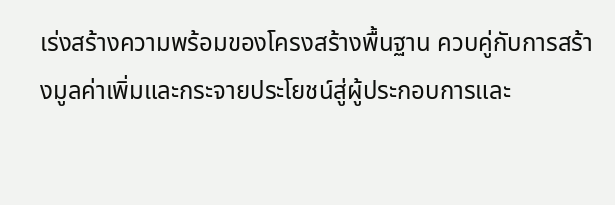เร่งสร้างความพร้อมของโครงสร้างพื้นฐาน ควบคู่กับการสร้างมูลค่าเพิ่มและกระจายประโยชน์สู่ผู้ประกอบการและ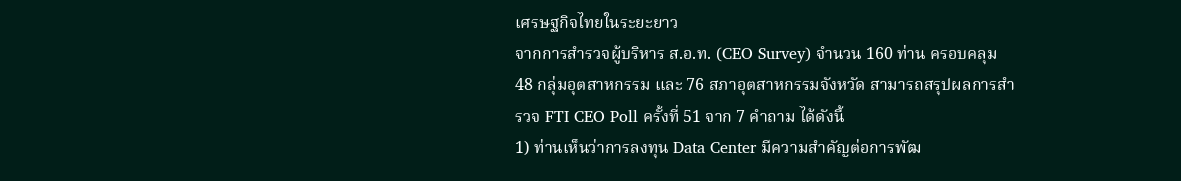เศรษฐกิจไทยในระยะยาว
จากการสำรวจผู้บริหาร ส.อ.ท. (CEO Survey) จำนวน 160 ท่าน ครอบคลุม 48 กลุ่มอุตสาหกรรม และ 76 สภาอุตสาหกรรมจังหวัด สามารถสรุปผลการสำรวจ FTI CEO Poll ครั้งที่ 51 จาก 7 คำถาม ได้ดังนี้
1) ท่านเห็นว่าการลงทุน Data Center มีความสำคัญต่อการพัฒ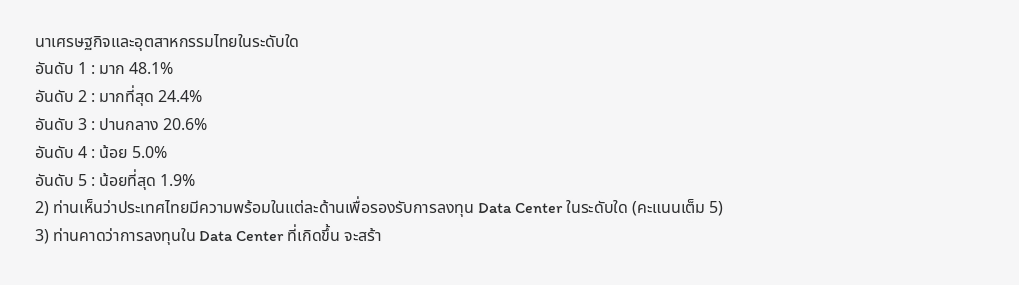นาเศรษฐกิจและอุตสาหกรรมไทยในระดับใด
อันดับ 1 : มาก 48.1%
อันดับ 2 : มากที่สุด 24.4%
อันดับ 3 : ปานกลาง 20.6%
อันดับ 4 : น้อย 5.0%
อันดับ 5 : น้อยที่สุด 1.9%
2) ท่านเห็นว่าประเทศไทยมีความพร้อมในแต่ละด้านเพื่อรองรับการลงทุน Data Center ในระดับใด (คะแนนเต็ม 5)
3) ท่านคาดว่าการลงทุนใน Data Center ที่เกิดขึ้น จะสร้า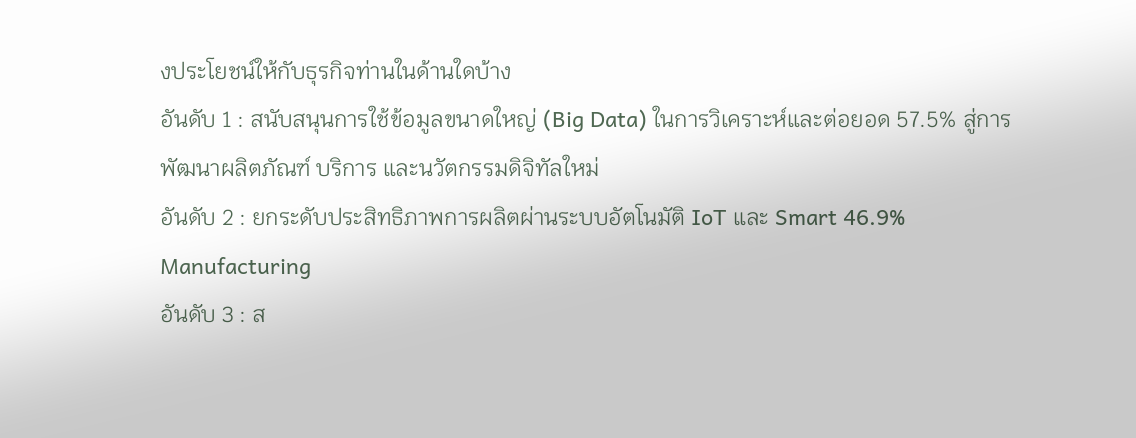งประโยชน์ให้กับธุรกิจท่านในด้านใดบ้าง
อันดับ 1 : สนับสนุนการใช้ข้อมูลขนาดใหญ่ (Big Data) ในการวิเคราะห์และต่อยอด 57.5% สู่การพัฒนาผลิตภัณฑ์ บริการ และนวัตกรรมดิจิทัลใหม่
อันดับ 2 : ยกระดับประสิทธิภาพการผลิตผ่านระบบอัตโนมัติ IoT และ Smart 46.9% Manufacturing
อันดับ 3 : ส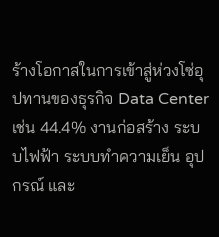ร้างโอกาสในการเข้าสู่ห่วงโซ่อุปทานของธุรกิจ Data Center เช่น 44.4% งานก่อสร้าง ระบบไฟฟ้า ระบบทำความเย็น อุปกรณ์ และ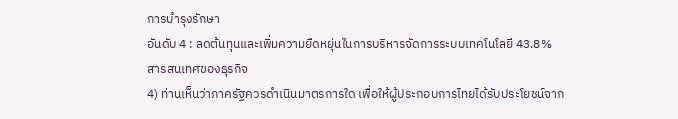การบำรุงรักษา
อันดับ 4 : ลดต้นทุนและเพิ่มความยืดหยุ่นในการบริหารจัดการระบบเทคโนโลยี 43.8% สารสนเทศของธุรกิจ
4) ท่านเห็นว่าภาครัฐควรดำเนินมาตรการใด เพื่อให้ผู้ประกอบการไทยได้รับประโยชน์จาก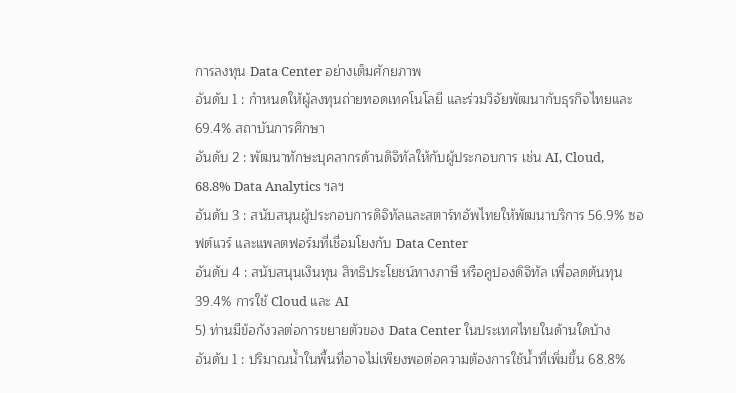การลงทุน Data Center อย่างเต็มศักยภาพ
อันดับ 1 : กำหนดให้ผู้ลงทุนถ่ายทอดเทคโนโลยี และร่วมวิจัยพัฒนากับธุรกิจไทยและ 69.4% สถาบันการศึกษา
อันดับ 2 : พัฒนาทักษะบุคลากรด้านดิจิทัลให้กับผู้ประกอบการ เช่น AI, Cloud, 68.8% Data Analytics ฯลฯ
อันดับ 3 : สนับสนุนผู้ประกอบการดิจิทัลและสตาร์ทอัพไทยให้พัฒนาบริการ 56.9% ซอฟต์แวร์ และแพลตฟอร์มที่เชื่อมโยงกับ Data Center
อันดับ 4 : สนับสนุนเงินทุน สิทธิประโยชน์ทางภาษี หรือคูปองดิจิทัล เพื่อลดต้นทุน 39.4% การใช้ Cloud และ AI
5) ท่านมีข้อกังวลต่อการขยายตัวของ Data Center ในประเทศไทยในด้านใดบ้าง
อันดับ 1 : ปริมาณน้ำในพื้นที่อาจไม่เพียงพอต่อความต้องการใช้น้ำที่เพิ่มขึ้น 68.8%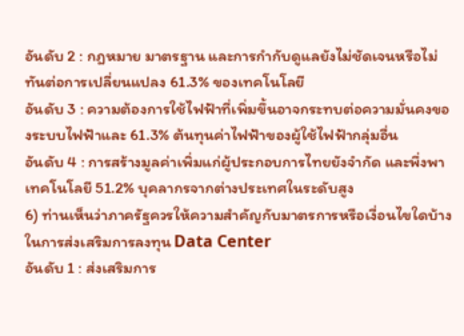อันดับ 2 : กฎหมาย มาตรฐาน และการกำกับดูแลยังไม่ชัดเจนหรือไม่ทันต่อการเปลี่ยนแปลง 61.3% ของเทคโนโลยี
อันดับ 3 : ความต้องการใช้ไฟฟ้าที่เพิ่มขึ้นอาจกระทบต่อความมั่นคงของระบบไฟฟ้าและ 61.3% ต้นทุนค่าไฟฟ้าของผู้ใช้ไฟฟ้ากลุ่มอื่น
อันดับ 4 : การสร้างมูลค่าเพิ่มแก่ผู้ประกอบการไทยยังจำกัด และพึ่งพาเทคโนโลยี 51.2% บุคลากรจากต่างประเทศในระดับสูง
6) ท่านเห็นว่าภาครัฐควรให้ความสำคัญกับมาตรการหรือเงื่อนไขใดบ้างในการส่งเสริมการลงทุน Data Center
อันดับ 1 : ส่งเสริมการ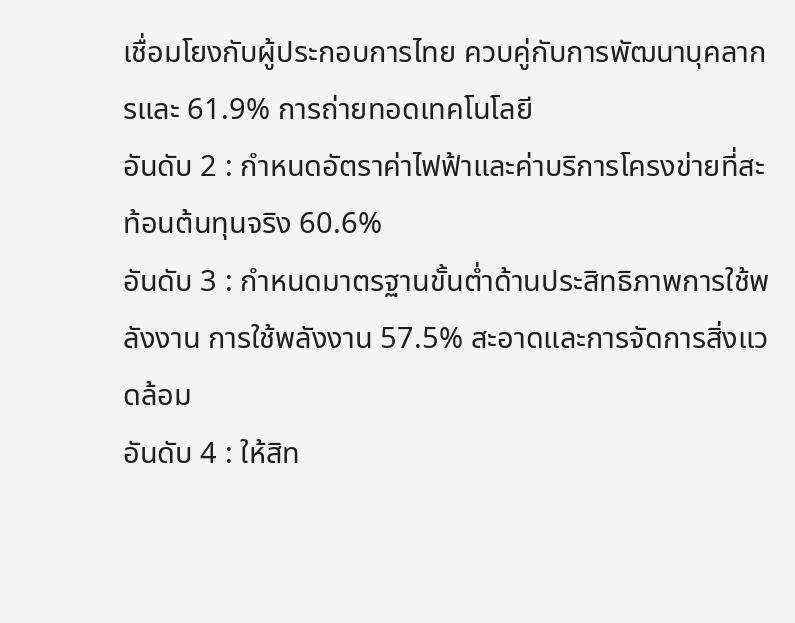เชื่อมโยงกับผู้ประกอบการไทย ควบคู่กับการพัฒนาบุคลากรและ 61.9% การถ่ายทอดเทคโนโลยี
อันดับ 2 : กำหนดอัตราค่าไฟฟ้าและค่าบริการโครงข่ายที่สะท้อนต้นทุนจริง 60.6%
อันดับ 3 : กำหนดมาตรฐานขั้นต่ำด้านประสิทธิภาพการใช้พลังงาน การใช้พลังงาน 57.5% สะอาดและการจัดการสิ่งแวดล้อม
อันดับ 4 : ให้สิท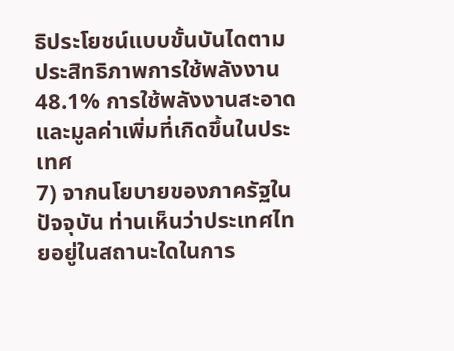ธิประโยชน์แบบขั้นบันไดตามประสิทธิภาพการใช้พลังงาน 48.1% การใช้พลังงานสะอาด และมูลค่าเพิ่มที่เกิดขึ้นในประเทศ
7) จากนโยบายของภาครัฐในปัจจุบัน ท่านเห็นว่าประเทศไทยอยู่ในสถานะใดในการ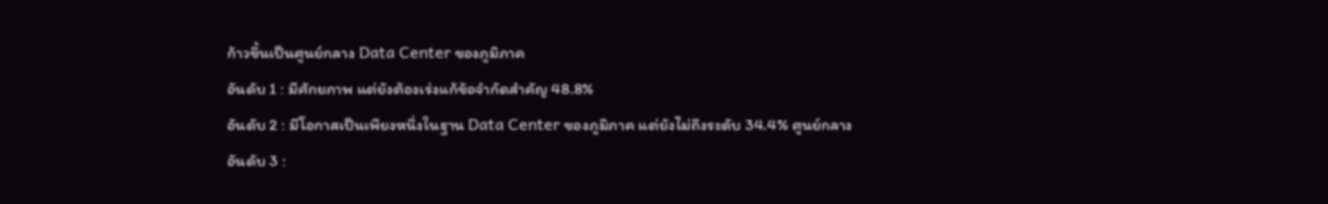ก้าวขึ้นเป็นศูนย์กลาง Data Center ของภูมิภาค
อันดับ 1 : มีศักยภาพ แต่ยังต้องเร่งแก้ข้อจำกัดสำคัญ 48.8%
อันดับ 2 : มีโอกาสเป็นเพียงหนึ่งในฐาน Data Center ของภูมิภาค แต่ยังไม่ถึงระดับ 34.4% ศูนย์กลาง
อันดับ 3 :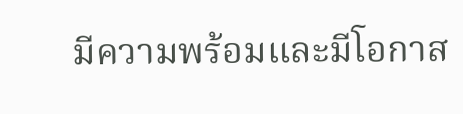มีความพร้อมและมีโอกาส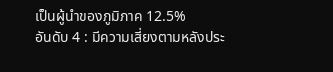เป็นผู้นำของภูมิภาค 12.5%
อันดับ 4 : มีความเสี่ยงตามหลังประ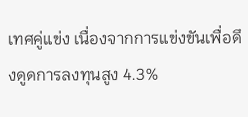เทศคู่แข่ง เนื่องจากการแข่งขันเพื่อดึงดูดการลงทุนสูง 4.3%